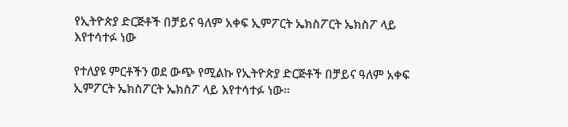የኢትዮጵያ ድርጅቶች በቻይና ዓለም አቀፍ ኢምፖርት ኤክስፖርት ኤክስፖ ላይ እየተሳተፉ ነው

የተለያዩ ምርቶችን ወደ ውጭ የሚልኩ የኢትዮጵያ ድርጅቶች በቻይና ዓለም አቀፍ ኢምፖርት ኤክስፖርት ኤክስፖ ላይ እየተሳተፉ ነው።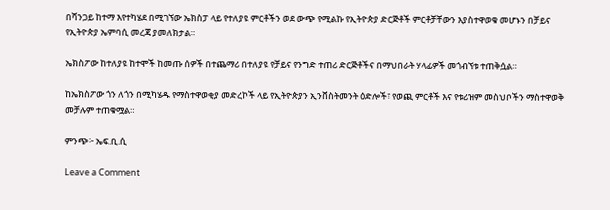በሻንጋይ ከተማ እየተካሄደ በሚገኘው ኤክስፓ ላይ የተለያዩ ምርቶችን ወደ ውጭ የሚልኩ የኢትዮጵያ ድርጅቶች ምርቶቻቸውን እያስተዋወቁ መሆኑን በቻይና የኢትዮጵያ ኤምባሲ መረጃ ያመለክታል።

ኤክስፖው ከተለያዩ ከተሞች ከመጡ ሰዎች በተጨማሪ በተለያዩ የቻይና የንግድ ተጠሪ ድርጅቶችና በማህበራት ሃላፊዎች መጎብኘቱ ተጠቅሷል።

ከኤክስፖው ጎን ለጎን በሚካሄዱ የማስተዋወቂያ መድረኮች ላይ የኢትዮጵያን ኢንቨስትመንት ዕድሎች፣ የወጪ ምርቶች እና የቱሪዝም መስህቦችን ማስተዋወቅ መቻሉም ተጠቁሟል።

ምንጭ፦ ኤፍ.ቢ.ሲ

Leave a Comment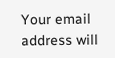Your email address will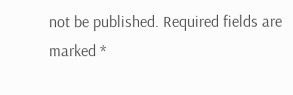not be published. Required fields are marked *